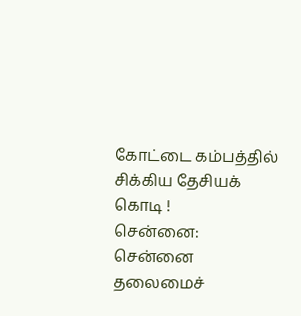கோட்டை கம்பத்தில் சிக்கிய தேசியக் கொடி !
சென்னை:
சென்னை தலைமைச்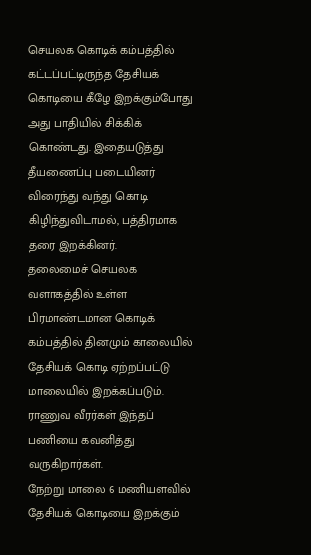செயலக கொடிக் கம்பத்தில் கட்டப்பட்டிருந்த தேசியக் கொடியை கீழே இறக்கும்போது அது பாதியில் சிக்கிக் கொண்டது. இதையடுத்து தீயணைப்பு படையினர் விரைந்து வந்து கொடி கிழிந்துவிடாமல், பத்திரமாக தரை இறக்கினர்.
தலைமைச் செயலக வளாகத்தில் உள்ள பிரமாண்டமான கொடிக் கம்பத்தில் தினமும் காலையில் தேசியக் கொடி ஏற்றப்பட்டு மாலையில் இறக்கப்படும். ராணுவ வீரர்கள் இந்தப் பணியை கவனித்து வருகிறார்கள்.
நேற்று மாலை 6 மணியளவில் தேசியக் கொடியை இறக்கும்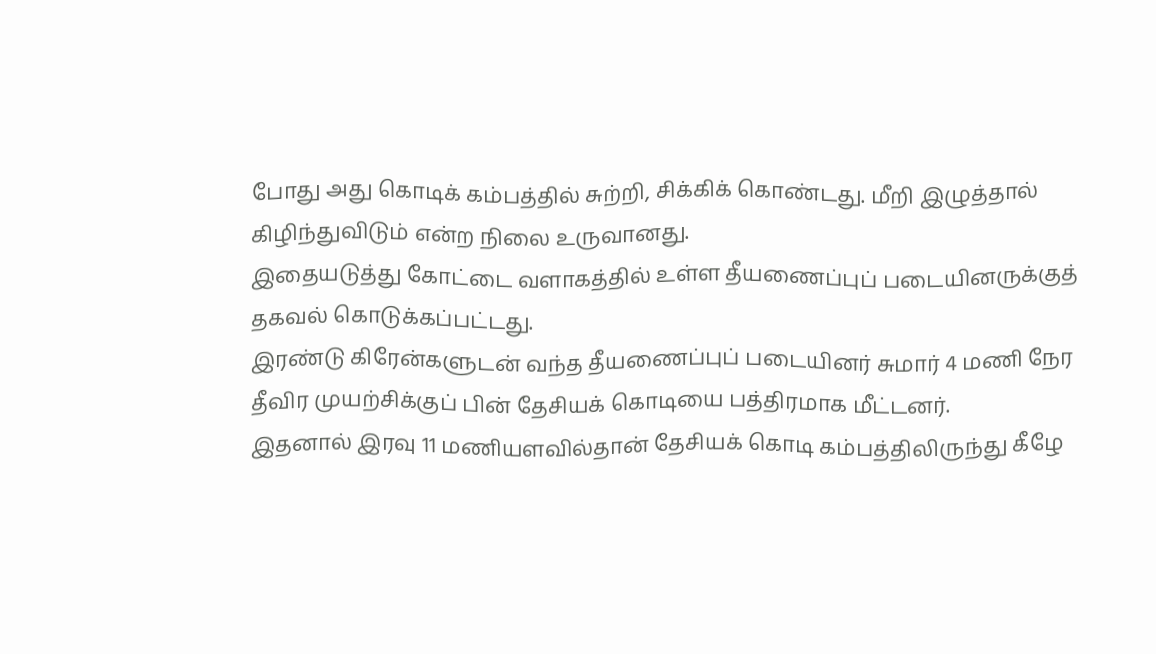போது அது கொடிக் கம்பத்தில் சுற்றி, சிக்கிக் கொண்டது. மீறி இழுத்தால் கிழிந்துவிடும் என்ற நிலை உருவானது.
இதையடுத்து கோட்டை வளாகத்தில் உள்ள தீயணைப்புப் படையினருக்குத் தகவல் கொடுக்கப்பட்டது.
இரண்டு கிரேன்களுடன் வந்த தீயணைப்புப் படையினர் சுமார் 4 மணி நேர தீவிர முயற்சிக்குப் பின் தேசியக் கொடியை பத்திரமாக மீட்டனர்.
இதனால் இரவு 11 மணியளவில்தான் தேசியக் கொடி கம்பத்திலிருந்து கீழே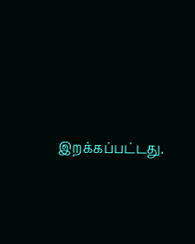இறக்கப்பட்டது.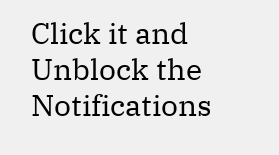Click it and Unblock the Notifications